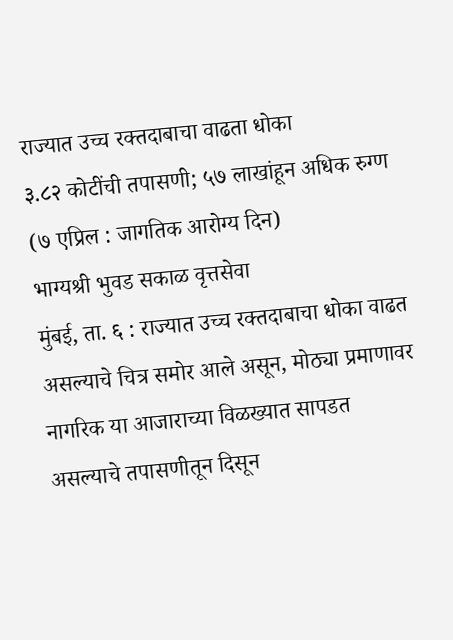राज्यात उच्च रक्तदाबाचा वाढता धोका
३.८२ कोटींची तपासणी; ५७ लाखांहून अधिक रुग्ण
(७ एप्रिल : जागतिक आरोग्य दिन)
भाग्यश्री भुवड सकाळ वृत्तसेवा
मुंबई, ता. ६ : राज्यात उच्च रक्तदाबाचा धोका वाढत असल्याचे चित्र समोर आले असून, मोठ्या प्रमाणावर नागरिक या आजाराच्या विळख्यात सापडत असल्याचे तपासणीतून दिसून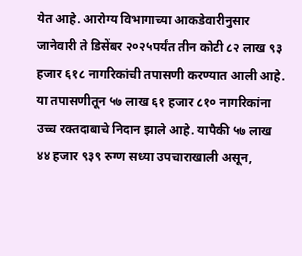येत आहे. आरोग्य विभागाच्या आकडेवारीनुसार जानेवारी ते डिसेंबर २०२५पर्यंत तीन कोटी ८२ लाख ९३ हजार ६१८ नागरिकांची तपासणी करण्यात आली आहे. या तपासणीतून ५७ लाख ६१ हजार ८१० नागरिकांना उच्च रक्तदाबाचे निदान झाले आहे. यापैकी ५७ लाख ४४ हजार ९३९ रुग्ण सध्या उपचाराखाली असून,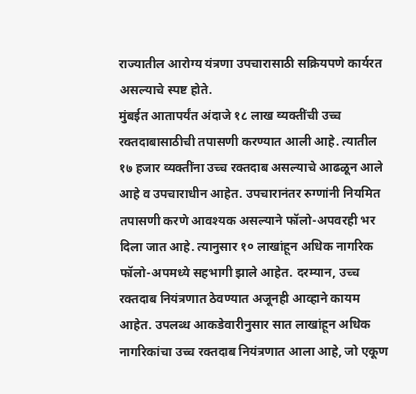राज्यातील आरोग्य यंत्रणा उपचारासाठी सक्रियपणे कार्यरत असल्याचे स्पष्ट होते.
मुंबईत आतापर्यंत अंदाजे १८ लाख व्यक्तींची उच्च रक्तदाबासाठीची तपासणी करण्यात आली आहे. त्यातील १७ हजार व्यक्तींना उच्च रक्तदाब असल्याचे आढळून आले आहे व उपचाराधीन आहेत. उपचारानंतर रुग्णांनी नियमित तपासणी करणे आवश्यक असल्याने फॉलो-अपवरही भर दिला जात आहे. त्यानुसार १० लाखांहून अधिक नागरिक फॉलो-अपमध्ये सहभागी झाले आहेत. दरम्यान, उच्च रक्तदाब नियंत्रणात ठेवण्यात अजूनही आव्हाने कायम आहेत. उपलब्ध आकडेवारीनुसार सात लाखांहून अधिक नागरिकांचा उच्च रक्तदाब नियंत्रणात आला आहे, जो एकूण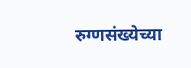रुग्णसंख्येच्या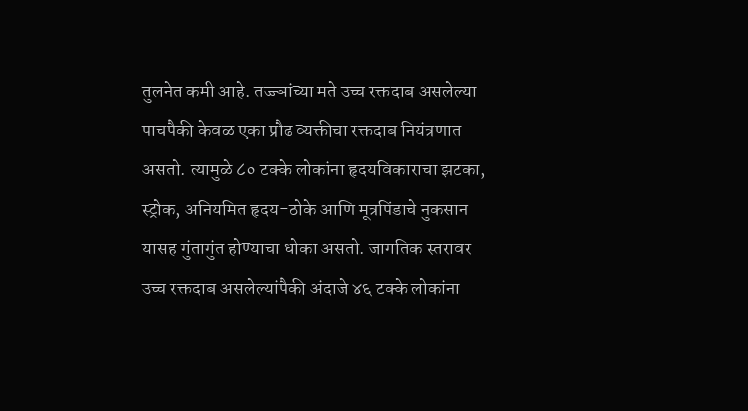तुलनेत कमी आहे. तज्ज्ञांच्या मते उच्च रक्तदाब असलेल्या पाचपैकी केवळ एका प्रौढ व्यक्तीचा रक्तदाब नियंत्रणात असतो. त्यामुळे ८० टक्के लोकांना हृदयविकाराचा झटका, स्ट्रोक, अनियमित हृदय-ठोके आणि मूत्रपिंडाचे नुकसान यासह गुंतागुंत होण्याचा धोका असतो. जागतिक स्तरावर उच्च रक्तदाब असलेल्यांपैकी अंदाजे ४६ टक्के लोकांना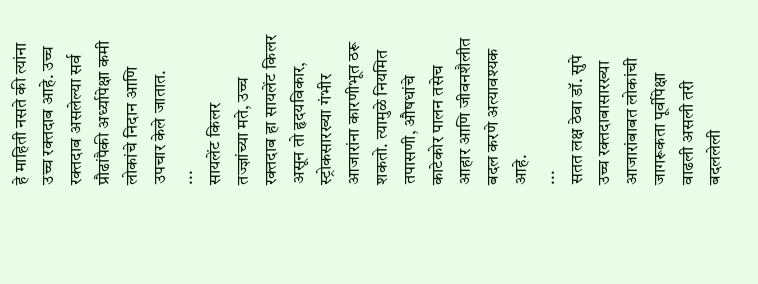हे माहिती नसते की त्यांना उच्च रक्तदाब आहे. उच्च रक्तदाब असलेल्या सर्व प्रौढांपैकी अर्ध्यापेक्षा कमी लोकांचे निदान आणि उपचार केले जातात.
...
सायलेंट किलर
तज्ज्ञांच्या मते, उच्च रक्तदाब हा सायलेंट किलर असून तो हृदयविकार, स्ट्रोकसारख्या गंभीर आजारांना कारणीभूत ठरू शकतो. त्यामुळे नियमित तपासणी, औषधांचे काटेकोर पालन तसेच आहार आणि जीवनशैलीत बदल करणे अत्यावश्यक आहे.
...
सतत लक्ष ठेवा डॉ. सुपे
उच्च रक्तदाबासारख्या आजारांबाबत लोकांची जागरूकता पूर्वीपेक्षा वाढली असली तरी बदललेली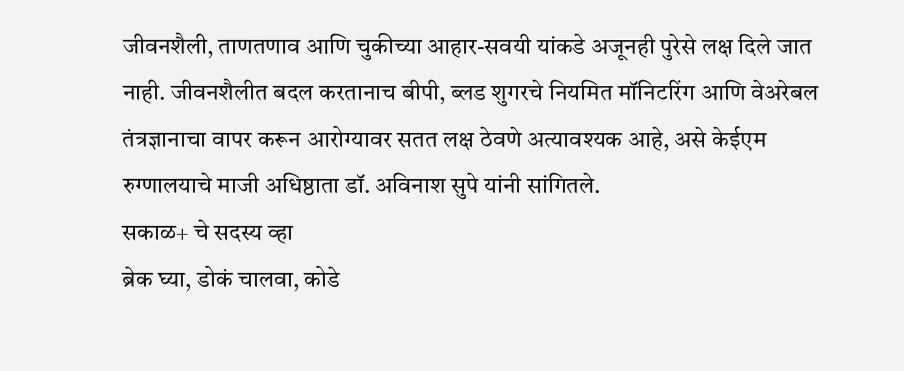जीवनशैली, ताणतणाव आणि चुकीच्या आहार-सवयी यांकडे अजूनही पुरेसे लक्ष दिले जात नाही. जीवनशैलीत बदल करतानाच बीपी, ब्लड शुगरचे नियमित मॉनिटरिंग आणि वेअरेबल तंत्रज्ञानाचा वापर करून आरोग्यावर सतत लक्ष ठेवणे अत्यावश्यक आहे, असे केईएम रुग्णालयाचे माजी अधिष्ठाता डॉ. अविनाश सुपे यांनी सांगितले.
सकाळ+ चे सदस्य व्हा
ब्रेक घ्या, डोकं चालवा, कोडे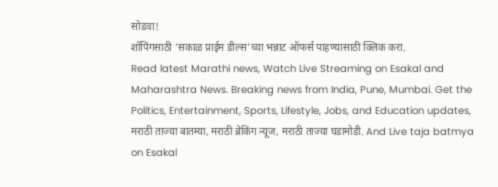सोडवा!
शॉपिंगसाठी 'सकाळ प्राईम डील्स'च्या भन्नाट ऑफर्स पाहण्यासाठी क्लिक करा.
Read latest Marathi news, Watch Live Streaming on Esakal and Maharashtra News. Breaking news from India, Pune, Mumbai. Get the Politics, Entertainment, Sports, Lifestyle, Jobs, and Education updates, मराठी ताज्या बातम्या, मराठी ब्रेकिंग न्यूज, मराठी ताज्या घडामोडी. And Live taja batmya on Esakal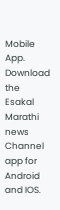Mobile App. Download the Esakal Marathi news Channel app for Android and IOS.